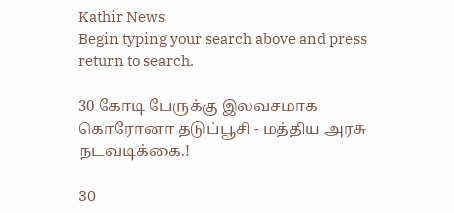Kathir News
Begin typing your search above and press return to search.

30 கோடி பேருக்கு இலவசமாக கொரோனா தடுப்பூசி - மத்திய அரசு நடவடிக்கை.!

30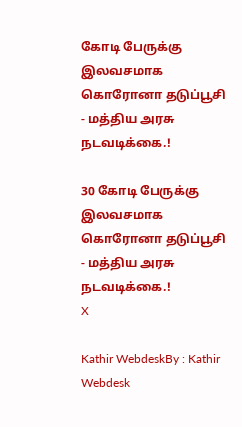கோடி பேருக்கு இலவசமாக கொரோனா தடுப்பூசி - மத்திய அரசு நடவடிக்கை.!

30 கோடி பேருக்கு இலவசமாக கொரோனா தடுப்பூசி - மத்திய அரசு நடவடிக்கை.!
X

Kathir WebdeskBy : Kathir Webdesk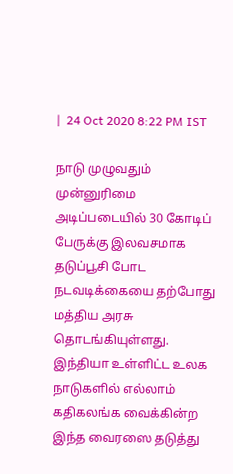|  24 Oct 2020 8:22 PM IST

நாடு முழுவதும் முன்னுரிமை அடிப்படையில் 30 கோடிப் பேருக்கு இலவசமாக தடுப்பூசி போட நடவடிக்கையை தற்போது மத்திய அரசு தொடங்கியுள்ளது. இந்தியா உள்ளிட்ட உலக நாடுகளில் எல்லாம் கதிகலங்க வைக்கின்ற இந்த வைரஸை தடுத்து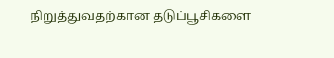நிறுத்துவதற்கான தடுப்பூசிகளை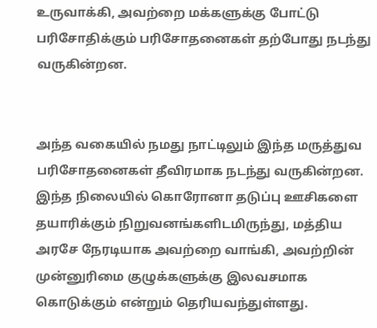உருவாக்கி, அவற்றை மக்களுக்கு போட்டு பரிசோதிக்கும் பரிசோதனைகள் தற்போது நடந்து வருகின்றன.


அந்த வகையில் நமது நாட்டிலும் இந்த மருத்துவ பரிசோதனைகள் தீவிரமாக நடந்து வருகின்றன. இந்த நிலையில் கொரோனா தடுப்பு ஊசிகளை தயாரிக்கும் நிறுவனங்களிடமிருந்து, மத்திய அரசே நேரடியாக அவற்றை வாங்கி, அவற்றின் முன்னுரிமை குழுக்களுக்கு இலவசமாக கொடுக்கும் என்றும் தெரியவந்துள்ளது.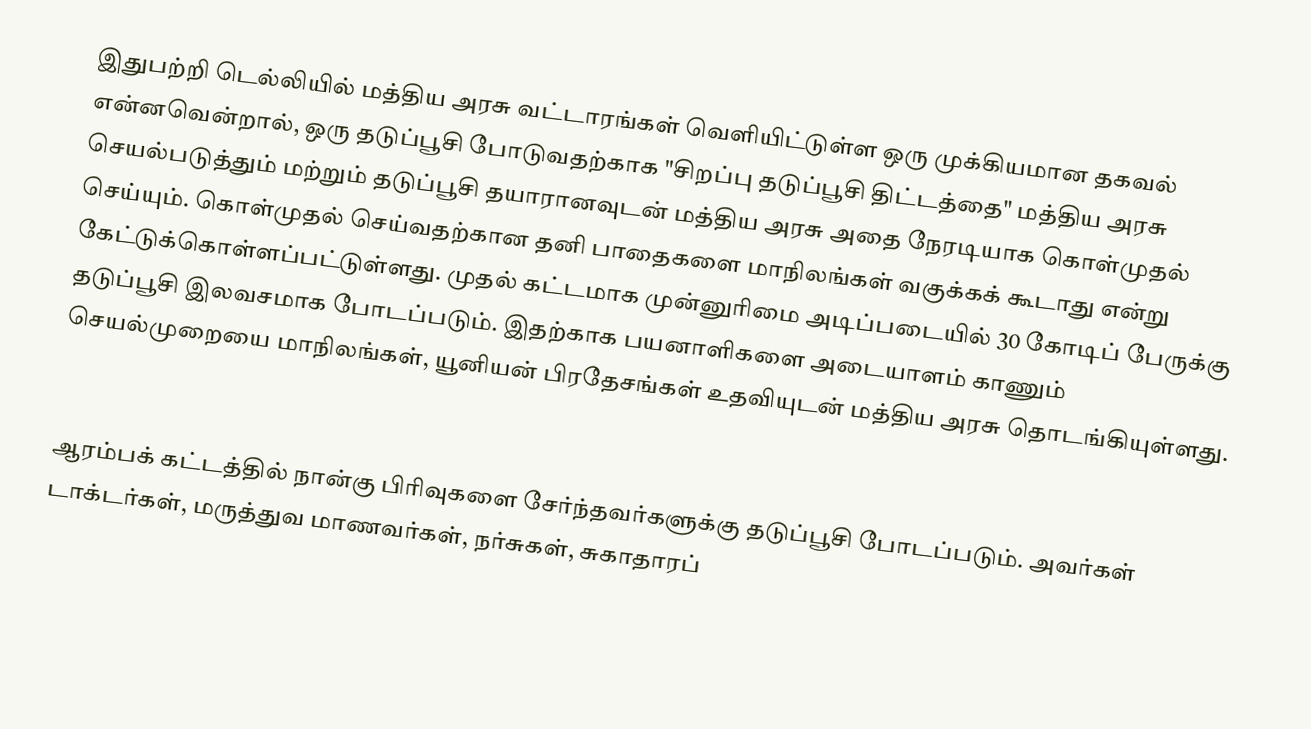இதுபற்றி டெல்லியில் மத்திய அரசு வட்டாரங்கள் வெளியிட்டுள்ள ஒரு முக்கியமான தகவல் என்னவென்றால், ஒரு தடுப்பூசி போடுவதற்காக "சிறப்பு தடுப்பூசி திட்டத்தை" மத்திய அரசு செயல்படுத்தும் மற்றும் தடுப்பூசி தயாரானவுடன் மத்திய அரசு அதை நேரடியாக கொள்முதல் செய்யும். கொள்முதல் செய்வதற்கான தனி பாதைகளை மாநிலங்கள் வகுக்கக் கூடாது என்று கேட்டுக்கொள்ளப்பட்டுள்ளது. முதல் கட்டமாக முன்னுரிமை அடிப்படையில் 30 கோடிப் பேருக்கு தடுப்பூசி இலவசமாக போடப்படும். இதற்காக பயனாளிகளை அடையாளம் காணும் செயல்முறையை மாநிலங்கள், யூனியன் பிரதேசங்கள் உதவியுடன் மத்திய அரசு தொடங்கியுள்ளது.


ஆரம்பக் கட்டத்தில் நான்கு பிரிவுகளை சேர்ந்தவர்களுக்கு தடுப்பூசி போடப்படும். அவர்கள் டாக்டர்கள், மருத்துவ மாணவர்கள், நர்சுகள், சுகாதாரப்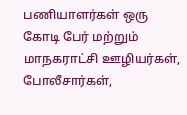பணியாளர்கள் ஒரு கோடி பேர் மற்றும் மாநகராட்சி ஊழியர்கள், போலீசார்கள்,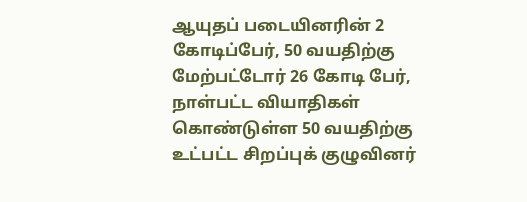ஆயுதப் படையினரின் 2 கோடிப்பேர், 50 வயதிற்கு மேற்பட்டோர் 26 கோடி பேர், நாள்பட்ட வியாதிகள் கொண்டுள்ள 50 வயதிற்கு உட்பட்ட சிறப்புக் குழுவினர்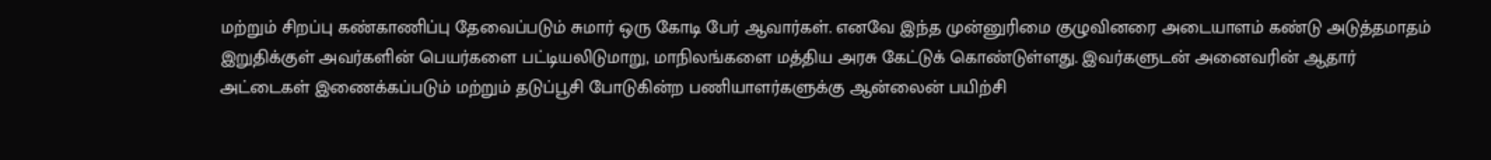மற்றும் சிறப்பு கண்காணிப்பு தேவைப்படும் சுமார் ஒரு கோடி பேர் ஆவார்கள். எனவே இந்த முன்னுரிமை குழுவினரை அடையாளம் கண்டு அடுத்தமாதம் இறுதிக்குள் அவர்களின் பெயர்களை பட்டியலிடுமாறு, மாநிலங்களை மத்திய அரசு கேட்டுக் கொண்டுள்ளது. இவர்களுடன் அனைவரின் ஆதார் அட்டைகள் இணைக்கப்படும் மற்றும் தடுப்பூசி போடுகின்ற பணியாளர்களுக்கு ஆன்லைன் பயிற்சி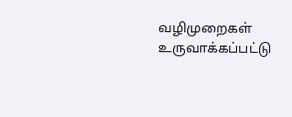வழிமுறைகள் உருவாக்கப்பட்டு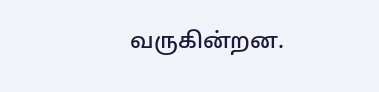வருகின்றன.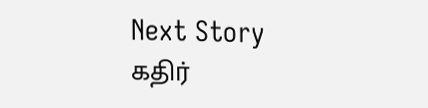Next Story
கதிர்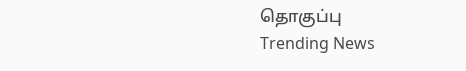தொகுப்பு
Trending News